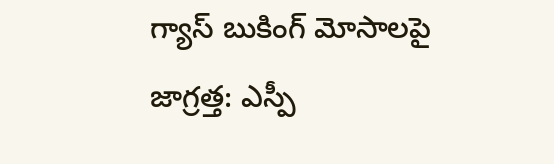గ్యాస్ బుకింగ్ మోసాలపై జాగ్రత్త: ఎస్పీ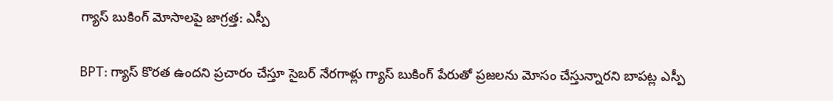గ్యాస్ బుకింగ్ మోసాలపై జాగ్రత్త: ఎస్పీ

BPT: గ్యాస్ కొరత ఉందని ప్రచారం చేస్తూ సైబర్ నేరగాళ్లు గ్యాస్ బుకింగ్ పేరుతో ప్రజలను మోసం చేస్తున్నారని బాపట్ల ఎస్పీ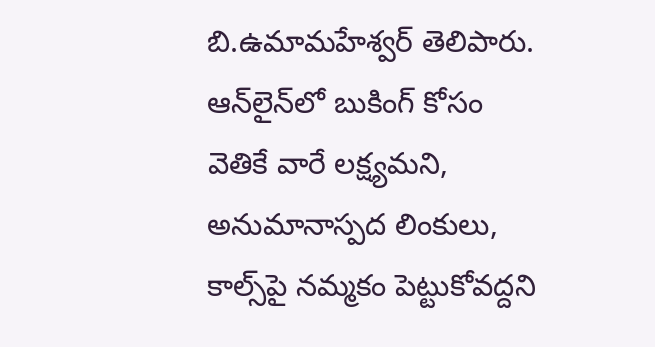బి.ఉమామహేశ్వర్ తెలిపారు. ఆన్‌లైన్‌లో బుకింగ్ కోసం వెతికే వారే లక్ష్యమని, అనుమానాస్పద లింకులు, కాల్స్‌పై నమ్మకం పెట్టుకోవద్దని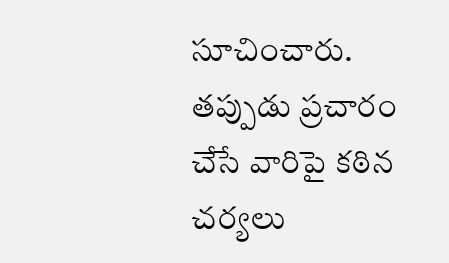సూచించారు. తప్పుడు ప్రచారం చేసే వారిపై కఠిన చర్యలు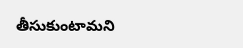తీసుకుంటామని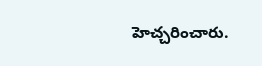హెచ్చరించారు.